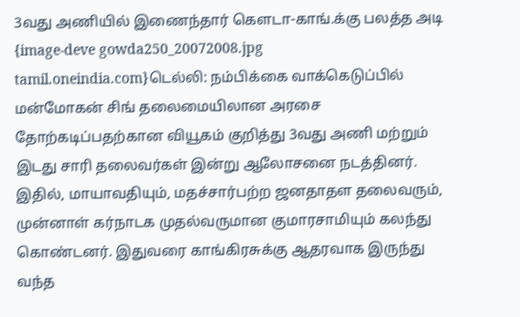3வது அணியில் இணைந்தார் கௌடா-காங்.க்கு பலத்த அடி
{image-deve gowda250_20072008.jpg tamil.oneindia.com}டெல்லி: நம்பிக்கை வாக்கெடுப்பில் மன்மோகன் சிங் தலைமையிலான அரசை தோற்கடிப்பதற்கான வியூகம் குறித்து 3வது அணி மற்றும் இடது சாரி தலைவர்கள் இன்று ஆலோசனை நடத்தினர். இதில், மாயாவதியும், மதச்சார்பற்ற ஜனதாதள தலைவரும், முன்னாள் கர்நாடக முதல்வருமான குமாரசாமியும் கலந்து கொண்டனர். இதுவரை காங்கிரசுக்கு ஆதரவாக இருந்து வந்த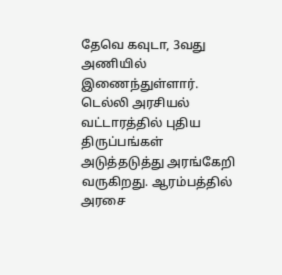தேவெ கவுடா, 3வது அணியில் இணைந்துள்ளார்.
டெல்லி அரசியல் வட்டாரத்தில் புதிய திருப்பங்கள் அடுத்தடுத்து அரங்கேறி வருகிறது. ஆரம்பத்தில் அரசை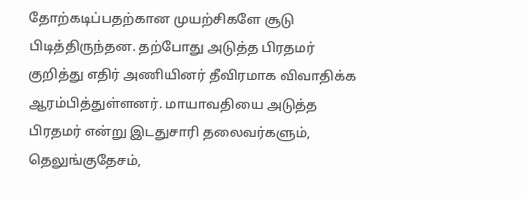தோற்கடிப்பதற்கான முயற்சிகளே சூடு பிடித்திருந்தன. தற்போது அடுத்த பிரதமர் குறித்து எதிர் அணியினர் தீவிரமாக விவாதிக்க ஆரம்பித்துள்ளனர். மாயாவதியை அடுத்த பிரதமர் என்று இடதுசாரி தலைவர்களும், தெலுங்குதேசம்,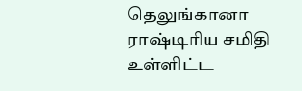தெலுங்கானா ராஷ்டிரிய சமிதி உள்ளிட்ட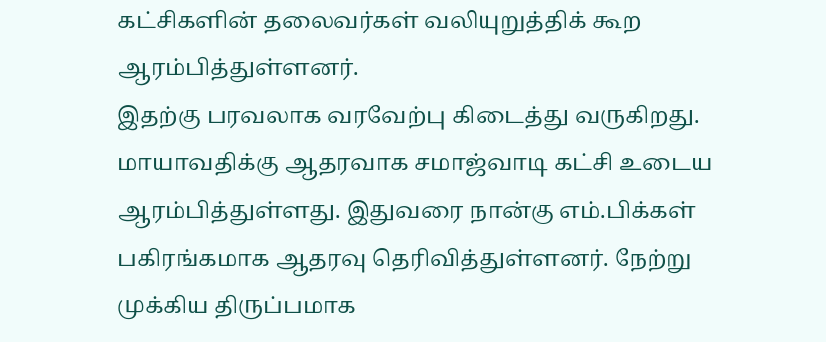கட்சிகளின் தலைவர்கள் வலியுறுத்திக் கூற ஆரம்பித்துள்ளனர்.
இதற்கு பரவலாக வரவேற்பு கிடைத்து வருகிறது. மாயாவதிக்கு ஆதரவாக சமாஜ்வாடி கட்சி உடைய ஆரம்பித்துள்ளது. இதுவரை நான்கு எம்.பிக்கள் பகிரங்கமாக ஆதரவு தெரிவித்துள்ளனர். நேற்று முக்கிய திருப்பமாக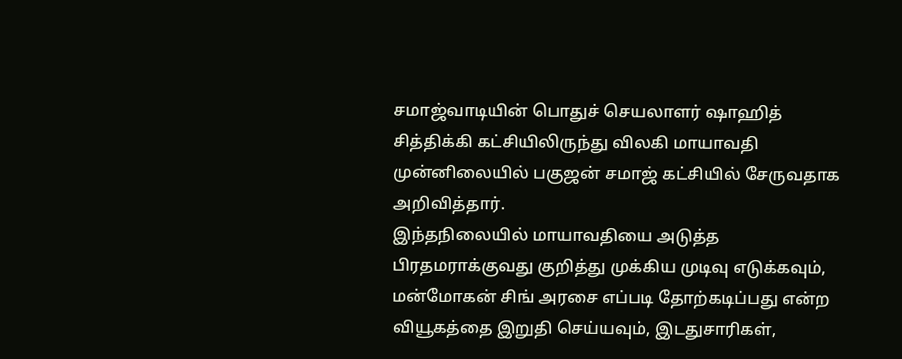சமாஜ்வாடியின் பொதுச் செயலாளர் ஷாஹித் சித்திக்கி கட்சியிலிருந்து விலகி மாயாவதி முன்னிலையில் பகுஜன் சமாஜ் கட்சியில் சேருவதாக அறிவித்தார்.
இந்தநிலையில் மாயாவதியை அடுத்த பிரதமராக்குவது குறித்து முக்கிய முடிவு எடுக்கவும், மன்மோகன் சிங் அரசை எப்படி தோற்கடிப்பது என்ற வியூகத்தை இறுதி செய்யவும், இடதுசாரிகள்,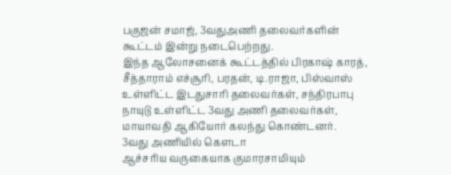பகுஜன் சமாஜ், 3வதுஅணி தலைவர்களின் கூட்டம் இன்று நடைபெற்றது.
இந்த ஆலோசனைக் கூட்டத்தில் பிரகாஷ் காரத், சீத்தாராம் எச்சூரி, பரதன், டி.ராஜா, பிஸ்வாஸ் உள்ளிட்ட இடதுசாரி தலைவர்கள், சந்திரபாபு நாயுடு உள்ளிட்ட 3வது அணி தலைவர்கள், மாயாவதி ஆகியோர் கலந்து கொண்டனர்.
3வது அணியில் கெளடா
ஆச்சரிய வருகையாக குமாரசாமியும்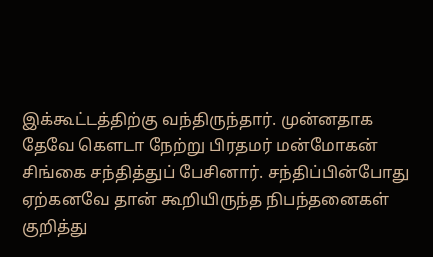இக்கூட்டத்திற்கு வந்திருந்தார். முன்னதாக தேவே கெளடா நேற்று பிரதமர் மன்மோகன் சிங்கை சந்தித்துப் பேசினார். சந்திப்பின்போது ஏற்கனவே தான் கூறியிருந்த நிபந்தனைகள் குறித்து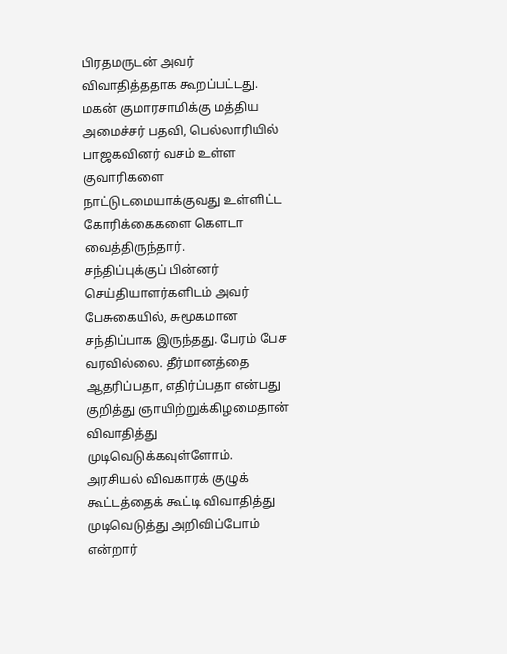பிரதமருடன் அவர் விவாதித்ததாக கூறப்பட்டது.
மகன் குமாரசாமிக்கு மத்திய அமைச்சர் பதவி, பெல்லாரியில் பாஜகவினர் வசம் உள்ள குவாரிகளை நாட்டுடமையாக்குவது உள்ளிட்ட கோரிக்கைகளை கெளடா வைத்திருந்தார்.
சந்திப்புக்குப் பின்னர் செய்தியாளர்களிடம் அவர் பேசுகையில், சுமூகமான சந்திப்பாக இருந்தது. பேரம் பேச வரவில்லை. தீர்மானத்தை ஆதரிப்பதா, எதிர்ப்பதா என்பது குறித்து ஞாயிற்றுக்கிழமைதான் விவாதித்து முடிவெடுக்கவுள்ளோம்.
அரசியல் விவகாரக் குழுக் கூட்டத்தைக் கூட்டி விவாதித்து முடிவெடுத்து அறிவிப்போம் என்றார்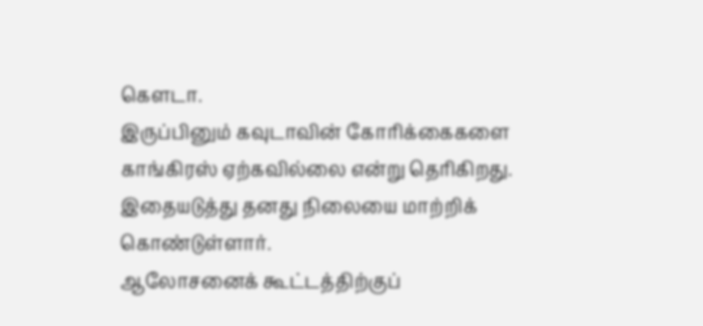கெளடா.
இருப்பினும் கவுடாவின் கோரிக்கைகளை காங்கிரஸ் ஏற்கவில்லை என்று தெரிகிறது. இதையடுத்து தனது நிலையை மாற்றிக் கொண்டுள்ளார்.
ஆலோசனைக் கூட்டத்திற்குப்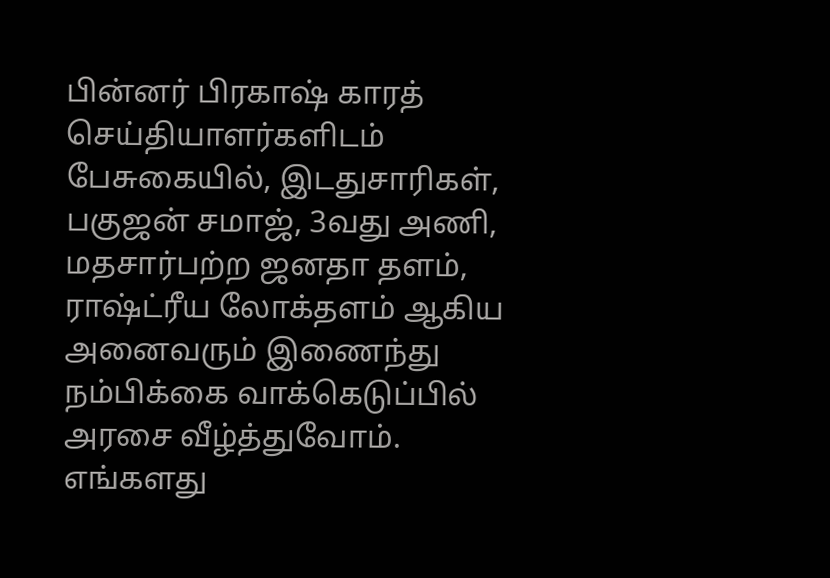பின்னர் பிரகாஷ் காரத் செய்தியாளர்களிடம் பேசுகையில், இடதுசாரிகள், பகுஜன் சமாஜ், 3வது அணி, மதசார்பற்ற ஜனதா தளம், ராஷ்ட்ரீய லோக்தளம் ஆகிய அனைவரும் இணைந்து நம்பிக்கை வாக்கெடுப்பில் அரசை வீழ்த்துவோம். எங்களது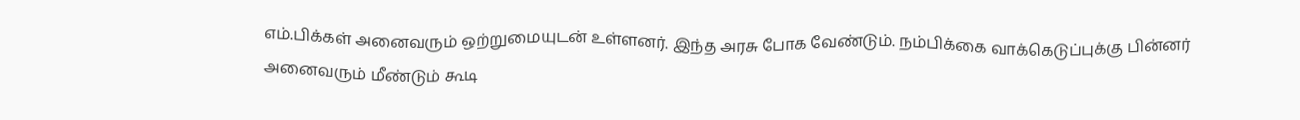எம்.பிக்கள் அனைவரும் ஒற்றுமையுடன் உள்ளனர். இந்த அரசு போக வேண்டும். நம்பிக்கை வாக்கெடுப்புக்கு பின்னர் அனைவரும் மீண்டும் கூடி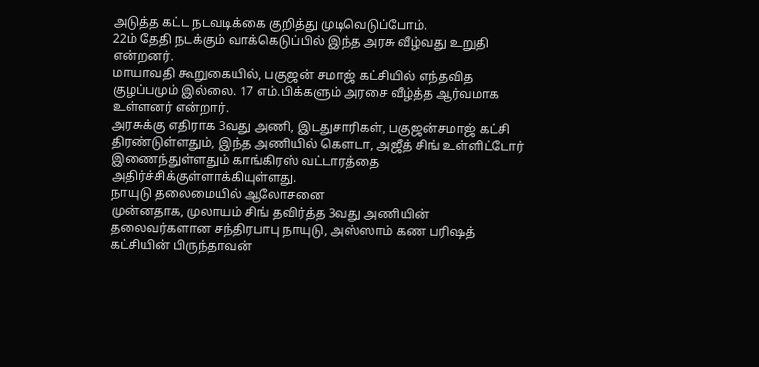அடுத்த கட்ட நடவடிக்கை குறித்து முடிவெடுப்போம்.
22ம் தேதி நடக்கும் வாக்கெடுப்பில் இந்த அரசு வீழ்வது உறுதி என்றனர்.
மாயாவதி கூறுகையில், பகுஜன் சமாஜ் கட்சியில் எந்தவித குழப்பமும் இல்லை. 17 எம்.பிக்களும் அரசை வீழ்த்த ஆர்வமாக உள்ளனர் என்றார்.
அரசுக்கு எதிராக 3வது அணி, இடதுசாரிகள், பகுஜன்சமாஜ் கட்சி திரண்டுள்ளதும், இந்த அணியில் கெளடா, அஜீத் சிங் உள்ளிட்டோர் இணைந்துள்ளதும் காங்கிரஸ் வட்டாரத்தை அதிர்ச்சிக்குள்ளாக்கியுள்ளது.
நாயுடு தலைமையில் ஆலோசனை
முன்னதாக, முலாயம் சிங் தவிர்த்த 3வது அணியின் தலைவர்களான சந்திரபாபு நாயுடு, அஸ்ஸாம் கண பரிஷத் கட்சியின் பிருந்தாவன்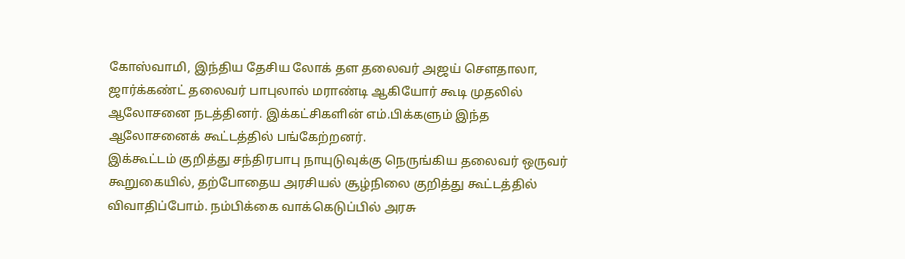கோஸ்வாமி, இந்திய தேசிய லோக் தள தலைவர் அஜய் செளதாலா, ஜார்க்கண்ட் தலைவர் பாபுலால் மராண்டி ஆகியோர் கூடி முதலில் ஆலோசனை நடத்தினர். இக்கட்சிகளின் எம்.பிக்களும் இந்த ஆலோசனைக் கூட்டத்தில் பங்கேற்றனர்.
இக்கூட்டம் குறித்து சந்திரபாபு நாயுடுவுக்கு நெருங்கிய தலைவர் ஒருவர் கூறுகையில், தற்போதைய அரசியல் சூழ்நிலை குறித்து கூட்டத்தில் விவாதிப்போம். நம்பிக்கை வாக்கெடுப்பில் அரசு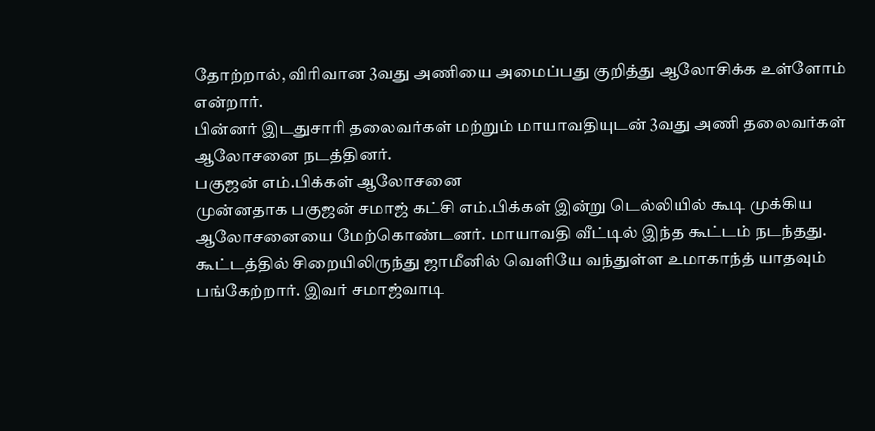தோற்றால், விரிவான 3வது அணியை அமைப்பது குறித்து ஆலோசிக்க உள்ளோம் என்றார்.
பின்னர் இடதுசாரி தலைவர்கள் மற்றும் மாயாவதியுடன் 3வது அணி தலைவர்கள் ஆலோசனை நடத்தினர்.
பகுஜன் எம்.பிக்கள் ஆலோசனை
முன்னதாக பகுஜன் சமாஜ் கட்சி எம்.பிக்கள் இன்று டெல்லியில் கூடி முக்கிய ஆலோசனையை மேற்கொண்டனர். மாயாவதி வீட்டில் இந்த கூட்டம் நடந்தது.
கூட்டத்தில் சிறையிலிருந்து ஜாமீனில் வெளியே வந்துள்ள உமாகாந்த் யாதவும் பங்கேற்றார். இவர் சமாஜ்வாடி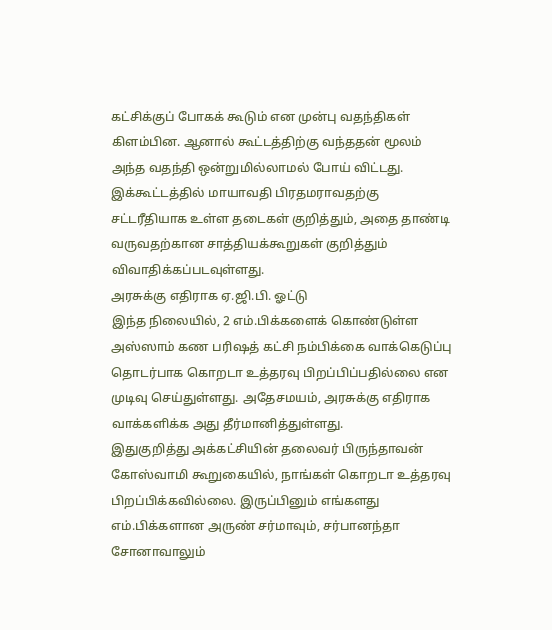கட்சிக்குப் போகக் கூடும் என முன்பு வதந்திகள் கிளம்பின. ஆனால் கூட்டத்திற்கு வந்ததன் மூலம் அந்த வதந்தி ஒன்றுமில்லாமல் போய் விட்டது.
இக்கூட்டத்தில் மாயாவதி பிரதமராவதற்கு சட்டரீதியாக உள்ள தடைகள் குறித்தும், அதை தாண்டி வருவதற்கான சாத்தியக்கூறுகள் குறித்தும் விவாதிக்கப்படவுள்ளது.
அரசுக்கு எதிராக ஏ.ஜி.பி. ஓட்டு
இந்த நிலையில், 2 எம்.பிக்களைக் கொண்டுள்ள அஸ்ஸாம் கண பரிஷத் கட்சி நம்பிக்கை வாக்கெடுப்பு தொடர்பாக கொறடா உத்தரவு பிறப்பிப்பதில்லை என முடிவு செய்துள்ளது. அதேசமயம், அரசுக்கு எதிராக வாக்களிக்க அது தீர்மானித்துள்ளது.
இதுகுறித்து அக்கட்சியின் தலைவர் பிருந்தாவன் கோஸ்வாமி கூறுகையில், நாங்கள் கொறடா உத்தரவு பிறப்பிக்கவில்லை. இருப்பினும் எங்களது எம்.பிக்களான அருண் சர்மாவும், சர்பானந்தா சோனாவாலும்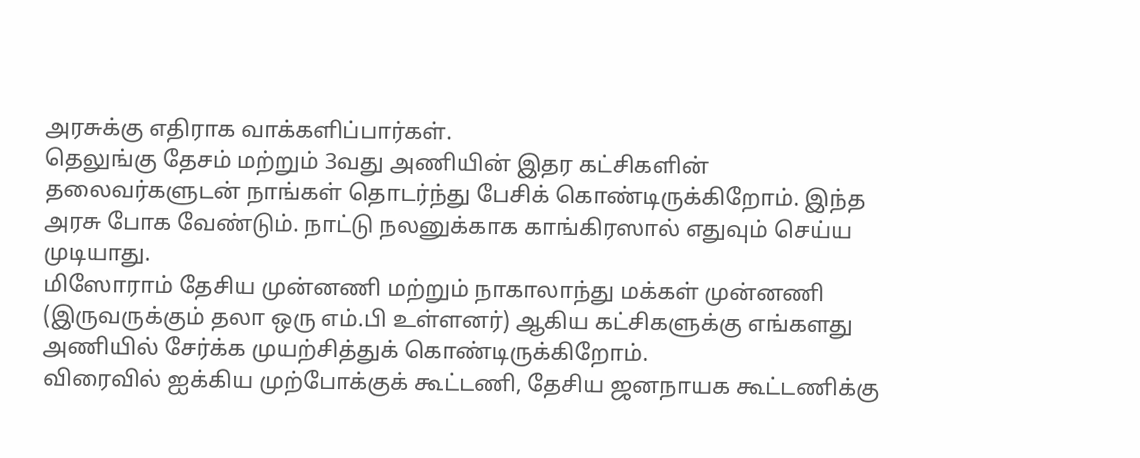அரசுக்கு எதிராக வாக்களிப்பார்கள்.
தெலுங்கு தேசம் மற்றும் 3வது அணியின் இதர கட்சிகளின் தலைவர்களுடன் நாங்கள் தொடர்ந்து பேசிக் கொண்டிருக்கிறோம். இந்த அரசு போக வேண்டும். நாட்டு நலனுக்காக காங்கிரஸால் எதுவும் செய்ய முடியாது.
மிஸோராம் தேசிய முன்னணி மற்றும் நாகாலாந்து மக்கள் முன்னணி (இருவருக்கும் தலா ஒரு எம்.பி உள்ளனர்) ஆகிய கட்சிகளுக்கு எங்களது அணியில் சேர்க்க முயற்சித்துக் கொண்டிருக்கிறோம்.
விரைவில் ஐக்கிய முற்போக்குக் கூட்டணி, தேசிய ஜனநாயக கூட்டணிக்கு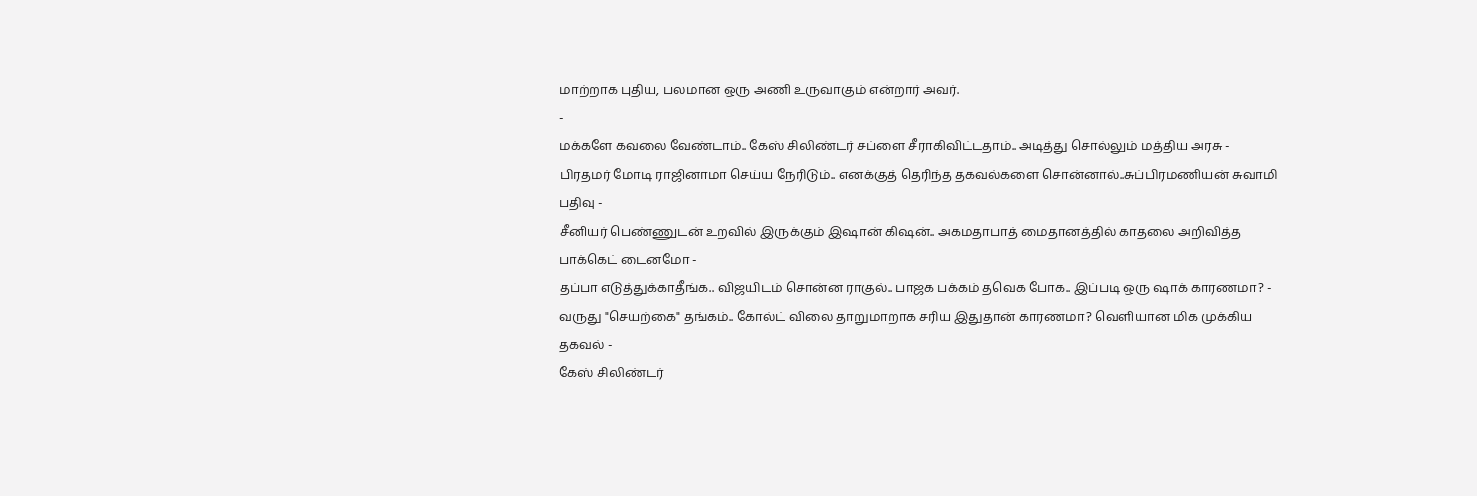மாற்றாக புதிய, பலமான ஒரு அணி உருவாகும் என்றார் அவர்.
-
மக்களே கவலை வேண்டாம்.. கேஸ் சிலிண்டர் சப்ளை சீராகிவிட்டதாம்.. அடித்து சொல்லும் மத்திய அரசு -
பிரதமர் மோடி ராஜினாமா செய்ய நேரிடும்.. எனக்குத் தெரிந்த தகவல்களை சொன்னால்..சுப்பிரமணியன் சுவாமி பதிவு -
சீனியர் பெண்ணுடன் உறவில் இருக்கும் இஷான் கிஷன்.. அகமதாபாத் மைதானத்தில் காதலை அறிவித்த பாக்கெட் டைனமோ -
தப்பா எடுத்துக்காதீங்க.. விஜயிடம் சொன்ன ராகுல்.. பாஜக பக்கம் தவெக போக.. இப்படி ஒரு ஷாக் காரணமா? -
வருது "செயற்கை" தங்கம்.. கோல்ட் விலை தாறுமாறாக சரிய இதுதான் காரணமா? வெளியான மிக முக்கிய தகவல் -
கேஸ் சிலிண்டர்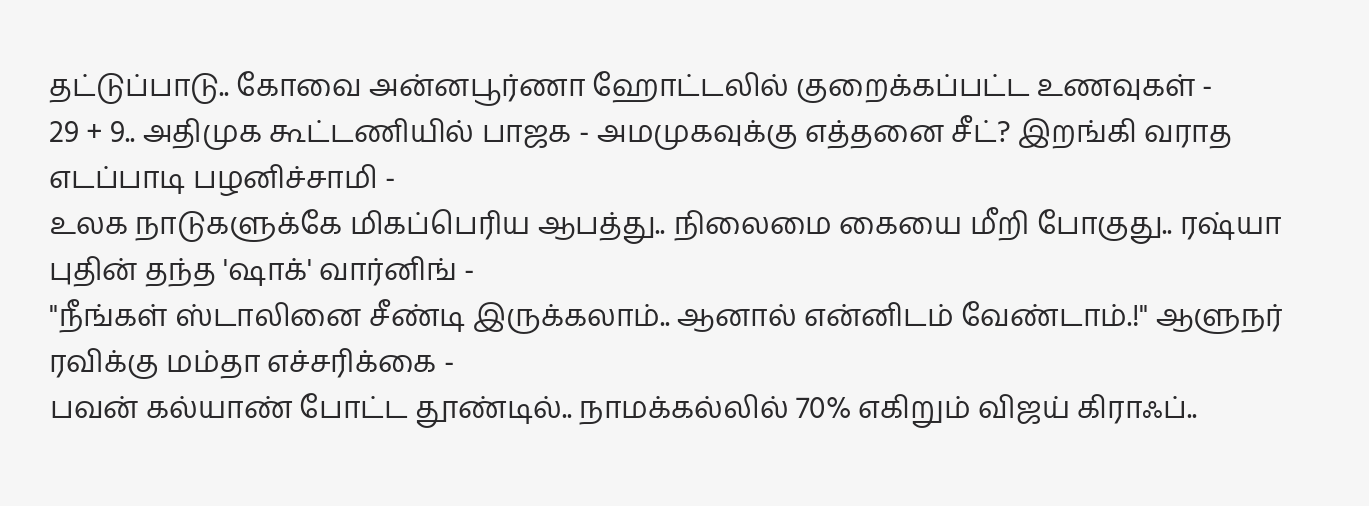தட்டுப்பாடு.. கோவை அன்னபூர்ணா ஹோட்டலில் குறைக்கப்பட்ட உணவுகள் -
29 + 9.. அதிமுக கூட்டணியில் பாஜக - அமமுகவுக்கு எத்தனை சீட்? இறங்கி வராத எடப்பாடி பழனிச்சாமி -
உலக நாடுகளுக்கே மிகப்பெரிய ஆபத்து.. நிலைமை கையை மீறி போகுது.. ரஷ்யா புதின் தந்த 'ஷாக்' வார்னிங் -
"நீங்கள் ஸ்டாலினை சீண்டி இருக்கலாம்.. ஆனால் என்னிடம் வேண்டாம்.!" ஆளுநர் ரவிக்கு மம்தா எச்சரிக்கை -
பவன் கல்யாண் போட்ட தூண்டில்.. நாமக்கல்லில் 70% எகிறும் விஜய் கிராஃப்..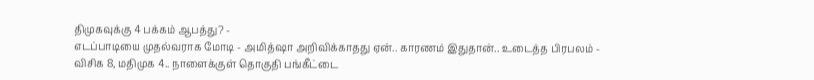திமுகவுக்கு 4 பக்கம் ஆபத்து? -
எடப்பாடியை முதல்வராக மோடி - அமித்ஷா அறிவிக்காதது ஏன்.. காரணம் இதுதான்.. உடைத்த பிரபலம் -
விசிக 8, மதிமுக 4.. நாளைக்குள் தொகுதி பங்கீட்டை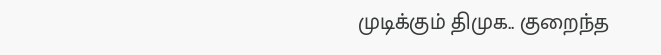முடிக்கும் திமுக.. குறைந்த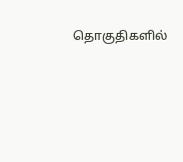தொகுதிகளில்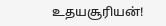உதயசூரியன்!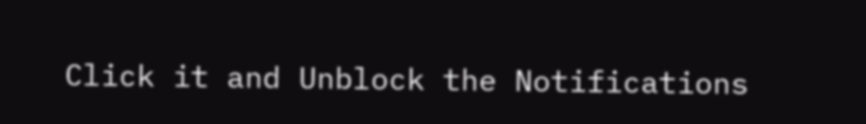Click it and Unblock the Notifications